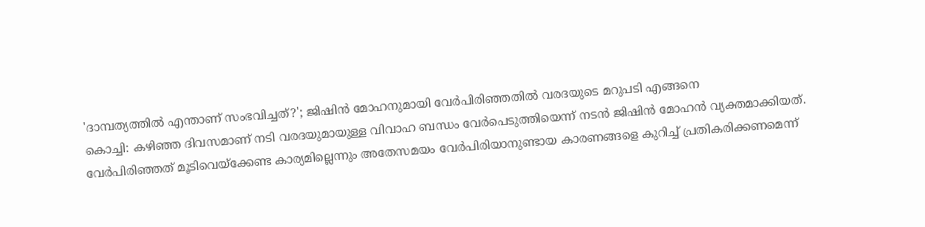'ദാമ്പത്യത്തിൽ എന്താണ് സംഭവിച്ചത്?'; ജിഷിൻ മോഹനുമായി വേർപിരിഞ്ഞതിൽ വരദയുടെ മറുപടി എങ്ങനെ
കൊച്ചി: കഴിഞ്ഞ ദിവസമാണ് നടി വരദയുമായുള്ള വിവാഹ ബന്ധം വേർപെടുത്തിയെന്ന് നടൻ ജിഷിൻ മോഹൻ വ്യക്തമാക്കിയത്. വേർപിരിഞ്ഞത് മൂടിവെയ്ക്കേണ്ട കാര്യമില്ലെന്നും അതേസമയം വേർപിരിയാനുണ്ടായ കാരണങ്ങളെ കുറിച്ച് പ്രതികരിക്കണമെന്ന്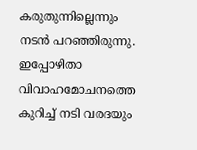കരുതുന്നില്ലെന്നും നടൻ പറഞ്ഞിരുന്നു. ഇപ്പോഴിതാ വിവാഹമോചനത്തെ കുറിച്ച് നടി വരദയും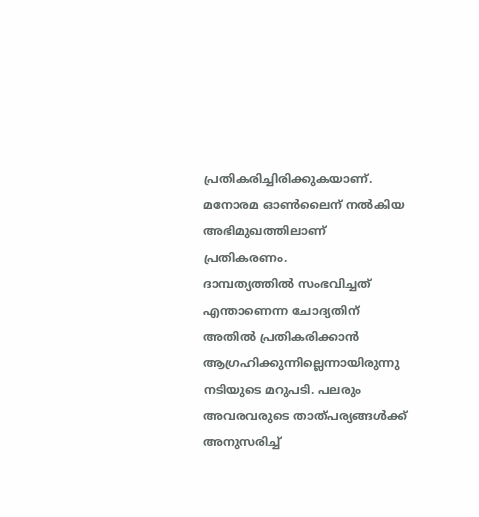പ്രതികരിച്ചിരിക്കുകയാണ്. മനോരമ ഓൺലൈന് നൽകിയ അഭിമുഖത്തിലാണ് പ്രതികരണം.
ദാമ്പത്യത്തിൽ സംഭവിച്ചത് എന്താണെന്ന ചോദ്യതിന് അതിൽ പ്രതികരിക്കാൻ ആഗ്രഹിക്കുന്നില്ലെന്നായിരുന്നു നടിയുടെ മറുപടി. പലരും അവരവരുടെ താത്പര്യങ്ങൾക്ക് അനുസരിച്ച്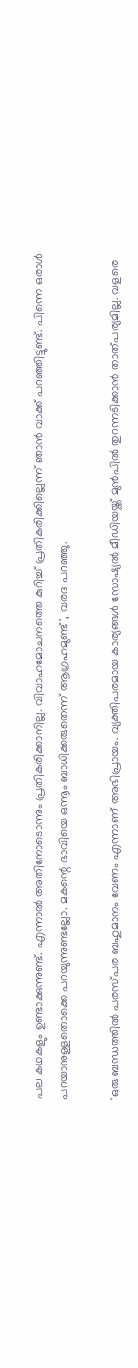പല കഥകളും ഉണ്ടാക്കുന്നുണ്ട്. എന്നാൽ അതിനോടൊന്നും പ്രതികരിക്കാനില്ല. വിവാഹമോചനത്തെ കുറിച്ച് പ്രതികരിക്കില്ലെന്ന് ഞാൻ വാക്ക് പറഞ്ഞിട്ടുണ്ട്. പിന്നെ ഒരാൾ പറയാനുള്ളതൊക്കെ പറയുന്നുണ്ടല്ലോ. മകന്റെ ഭാവിയെ ഒന്നൂം ബാധിക്കരുതെന്ന് ആഗ്രഹമുണ്ട്', വരദ പറഞ്ഞു.

'ഒരു ബന്ധത്തിൽ പരസ്പര ബഹുമാനം വേണം എന്നാണ് അഭിപ്രായം. വ്യക്തിപരമായ കാര്യങ്ങൾ സോഷ്യൽ മീഡിയയ്ക്ക് മുൻപിൽ തുറന്നടിക്കാൻ താത്പര്യമില്ല. വളരെ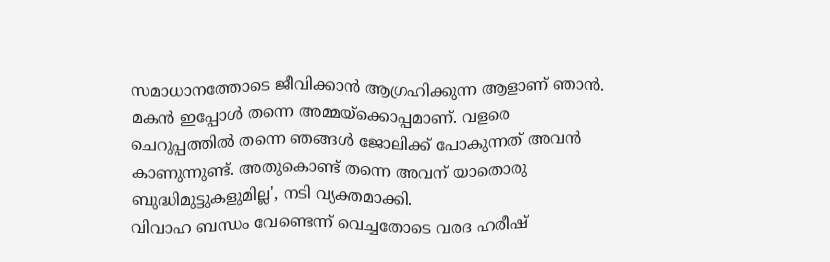സമാധാനത്തോടെ ജീവിക്കാൻ ആഗ്രഹിക്കുന്ന ആളാണ് ഞാൻ. മകൻ ഇപ്പോൾ തന്നെ അമ്മയ്ക്കൊപ്പമാണ്. വളരെ ചെറുപ്പത്തിൽ തന്നെ ഞങ്ങൾ ജോലിക്ക് പോകുന്നത് അവൻ കാണുന്നുണ്ട്. അതുകൊണ്ട് തന്നെ അവന് യാതൊരു ബുദ്ധിമുട്ടുകളുമില്ല', നടി വ്യക്തമാക്കി.
വിവാഹ ബന്ധം വേണ്ടെന്ന് വെച്ചതോടെ വരദ ഹരീഷ്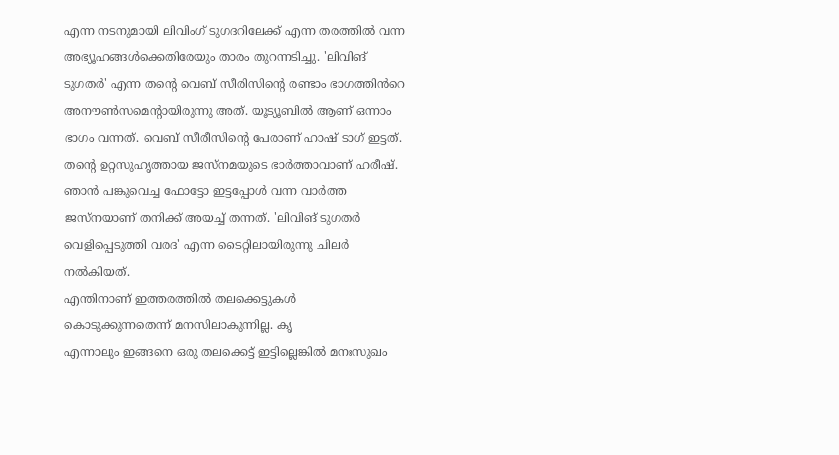എന്ന നടനുമായി ലിവിംഗ് ടുഗദറിലേക്ക് എന്ന തരത്തിൽ വന്ന അഭ്യൂഹങ്ങൾക്കെതിരേയും താരം തുറന്നടിച്ചു. 'ലിവിങ് ടുഗതർ' എന്ന തന്റെ വെബ് സീരിസിന്റെ രണ്ടാം ഭാഗത്തിൻറെ അനൗൺസമെന്റായിരുന്നു അത്. യൂട്യൂബിൽ ആണ് ഒന്നാം ഭാഗം വന്നത്. വെബ് സീരീസിന്റെ പേരാണ് ഹാഷ് ടാഗ് ഇട്ടത്. തന്റെ ഉറ്റസുഹൃത്തായ ജസ്നമയുടെ ഭാർത്താവാണ് ഹരീഷ്. ഞാൻ പങ്കുവെച്ച ഫോട്ടോ ഇട്ടപ്പോൾ വന്ന വാർത്ത ജസ്നയാണ് തനിക്ക് അയച്ച് തന്നത്. 'ലിവിങ് ടുഗതർ വെളിപ്പെടുത്തി വരദ' എന്ന ടൈറ്റിലായിരുന്നു ചിലർ നൽകിയത്.
എന്തിനാണ് ഇത്തരത്തിൽ തലക്കെട്ടുകൾ കൊടുക്കുന്നതെന്ന് മനസിലാകുന്നില്ല. കൃ
എന്നാലും ഇങ്ങനെ ഒരു തലക്കെട്ട് ഇട്ടില്ലെങ്കിൽ മനഃസുഖം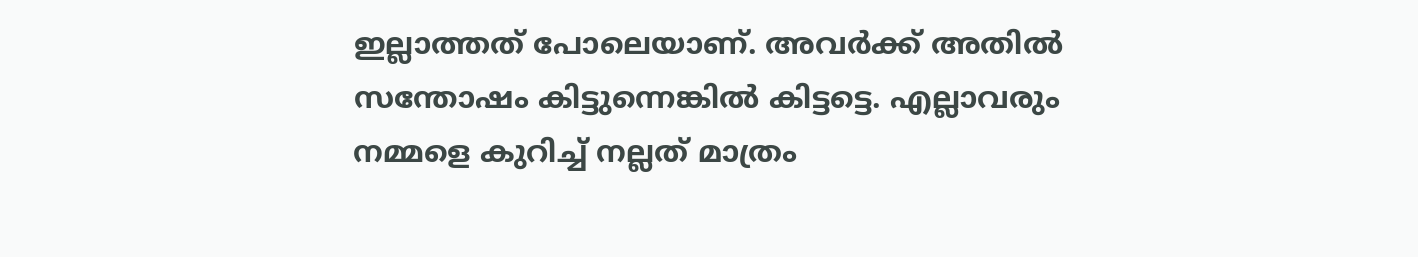ഇല്ലാത്തത് പോലെയാണ്. അവർക്ക് അതിൽ സന്തോഷം കിട്ടുന്നെങ്കിൽ കിട്ടട്ടെ. എല്ലാവരും നമ്മളെ കുറിച്ച് നല്ലത് മാത്രം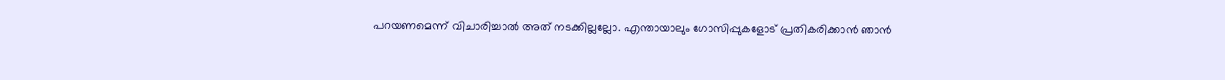പറയണമെന്ന് വിചാരിച്ചാൽ അത് നടക്കില്ലല്ലോ. എന്തായാലും ഗോസിപ്പുകളോട് പ്രതികരിക്കാൻ ഞാൻ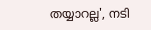തയ്യാറല്ല', നടി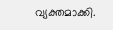വ്യക്തമാക്കി.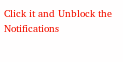Click it and Unblock the Notifications